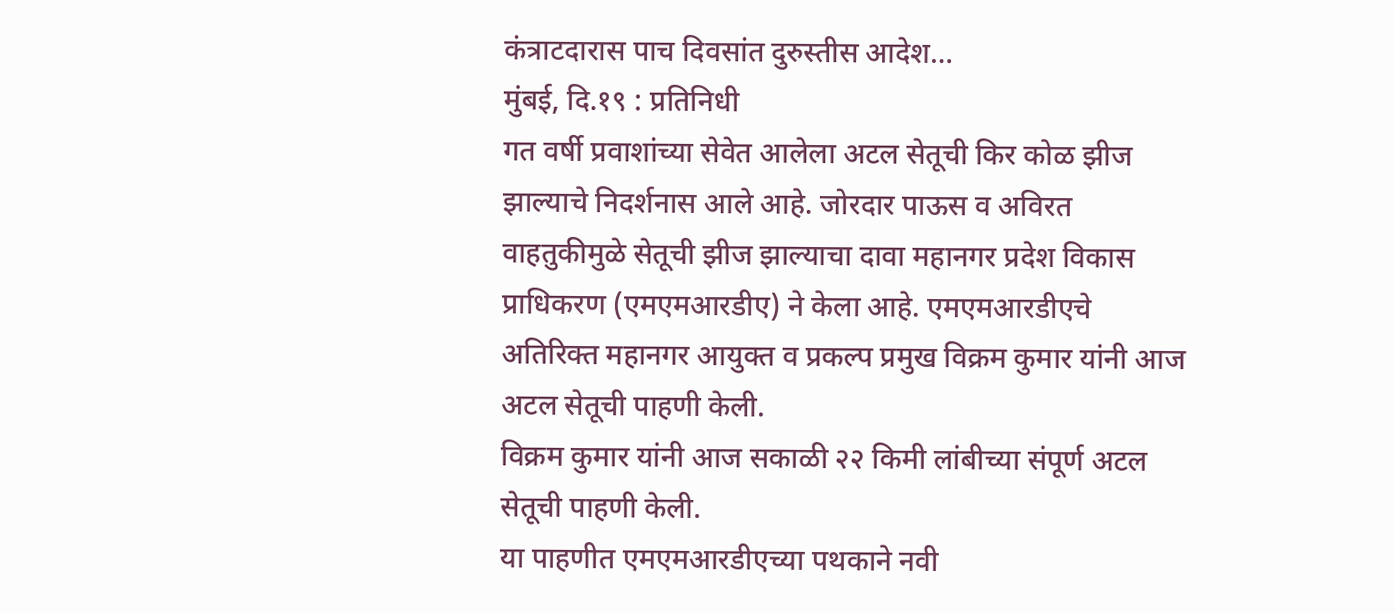कंत्राटदारास पाच दिवसांत दुरुस्तीस आदेश…
मुंबई, दि.१९ : प्रतिनिधी
गत वर्षी प्रवाशांच्या सेवेत आलेला अटल सेतूची किर कोळ झीज झाल्याचे निदर्शनास आले आहे. जोरदार पाऊस व अविरत वाहतुकीमुळे सेतूची झीज झाल्याचा दावा महानगर प्रदेश विकास प्राधिकरण (एमएमआरडीए) ने केला आहे. एमएमआरडीएचे अतिरिक्त महानगर आयुक्त व प्रकल्प प्रमुख विक्रम कुमार यांनी आज अटल सेतूची पाहणी केली.
विक्रम कुमार यांनी आज सकाळी २२ किमी लांबीच्या संपूर्ण अटल सेतूची पाहणी केली.
या पाहणीत एमएमआरडीएच्या पथकाने नवी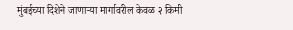मुंबईच्या दिशेने जाणाऱ्या मार्गावरील केवळ २ किमी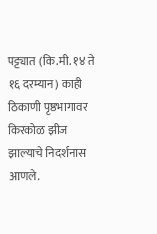पट्ट्यात (कि.मी. १४ ते १६ दरम्यान) काही ठिकाणी पृष्ठभागावर किरकोळ झीज झाल्याचे निदर्शनास आणले.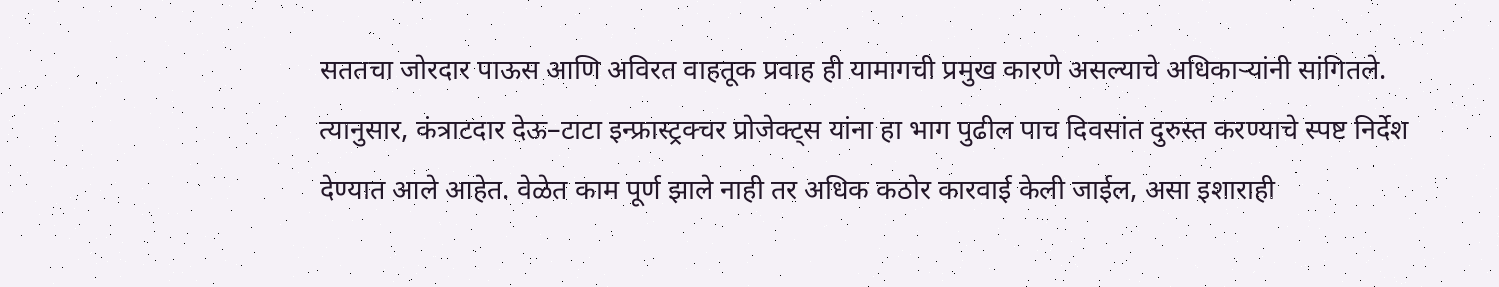सततचा जोरदार पाऊस आणि अविरत वाहतूक प्रवाह ही यामागची प्रमुख कारणे असल्याचे अधिकाऱ्यांनी सांगितले.
त्यानुसार, कंत्राटदार देऊ–टाटा इन्फ्रास्ट्रक्चर प्रोजेक्ट्स यांना हा भाग पुढील पाच दिवसांत दुरुस्त करण्याचे स्पष्ट निर्देश देण्यात आले आहेत. वेळेत काम पूर्ण झाले नाही तर अधिक कठोर कारवाई केली जाईल, असा इशाराही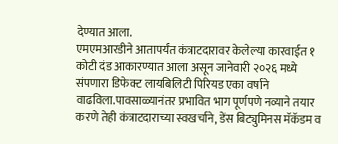देण्यात आला.
एमएमआरडीने आतापर्यंत कंत्राटदारावर केलेल्या कारवाईत १ कोटी दंड आकारण्यात आला असून जानेवारी २०२६ मध्ये संपणारा डिफेक्ट लायबिलिटी पिरियड एका वर्षाने वाढविला.पावसाळ्यानंतर प्रभावित भाग पूर्णपणे नव्याने तयार करणे तेही कंत्राटदाराच्या स्वखर्चाने, डेंस बिट्युमिनस मॅकॅडम व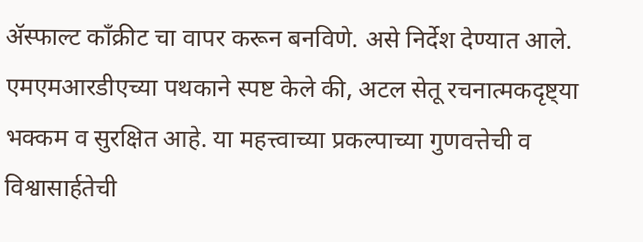ॲस्फाल्ट काँक्रीट चा वापर करून बनविणे. असे निर्देश देण्यात आले.
एमएमआरडीएच्या पथकाने स्पष्ट केले की, अटल सेतू रचनात्मकदृष्ट्या भक्कम व सुरक्षित आहे. या महत्त्वाच्या प्रकल्पाच्या गुणवत्तेची व विश्वासार्हतेची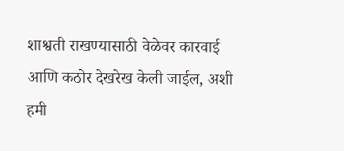शाश्वती राखण्यासाठी वेळेवर कारवाई आणि कठोर देखरेख केली जाईल, अशी हमी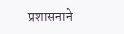प्रशासनाने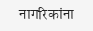नागरिकांना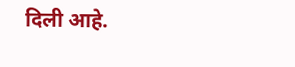दिली आहे.